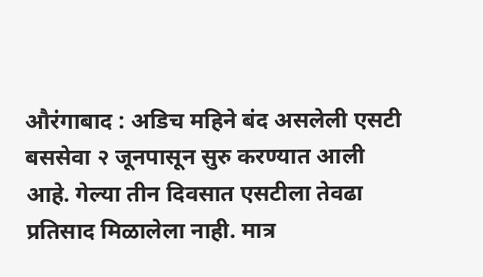औरंगाबाद : अडिच महिने बंद असलेली एसटी बससेवा २ जूनपासून सुरु करण्यात आली आहे. गेल्या तीन दिवसात एसटीला तेवढा प्रतिसाद मिळालेला नाही. मात्र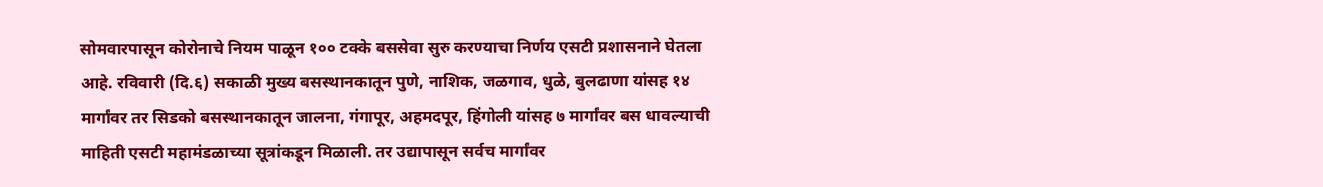सोमवारपासून कोरोनाचे नियम पाळून १०० टक्के बससेवा सुरु करण्याचा निर्णय एसटी प्रशासनाने घेतला आहे. रविवारी (दि.६) सकाळी मुख्य बसस्थानकातून पुणे, नाशिक, जळगाव, धुळे, बुलढाणा यांसह १४ मार्गांवर तर सिडको बसस्थानकातून जालना, गंगापूर, अहमदपूर, हिंगोली यांसह ७ मार्गांवर बस धावल्याची माहिती एसटी महामंडळाच्या सूत्रांकडून मिळाली. तर उद्यापासून सर्वच मार्गांवर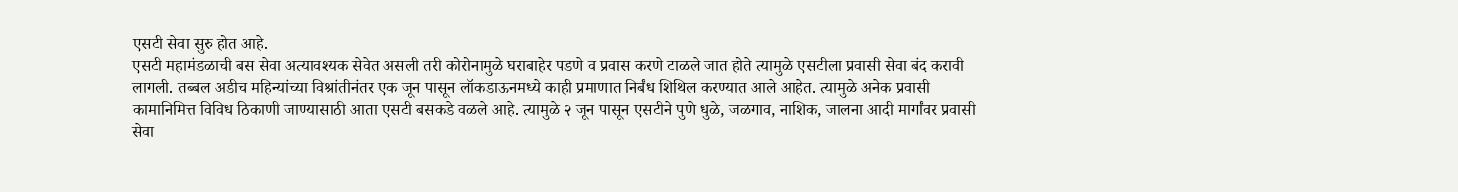एसटी सेवा सुरु होत आहे.
एसटी महामंडळाची बस सेवा अत्यावश्यक सेवेत असली तरी कोरोनामुळे घराबाहेर पडणे व प्रवास करणे टाळले जात होते त्यामुळे एसटीला प्रवासी सेवा बंद करावी लागली. तब्बल अडीच महिन्यांच्या विश्रांतीनंतर एक जून पासून लॉकडाऊनमध्ये काही प्रमाणात निर्बंध शिथिल करण्यात आले आहेत. त्यामुळे अनेक प्रवासी कामानिमित्त विविध ठिकाणी जाण्यासाठी आता एसटी बसकडे वळले आहे. त्यामुळे २ जून पासून एसटीने पुणे धुळे, जळगाव, नाशिक, जालना आदी मार्गांवर प्रवासी सेवा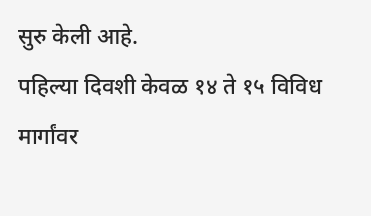सुरु केली आहे.
पहिल्या दिवशी केवळ १४ ते १५ विविध मार्गांवर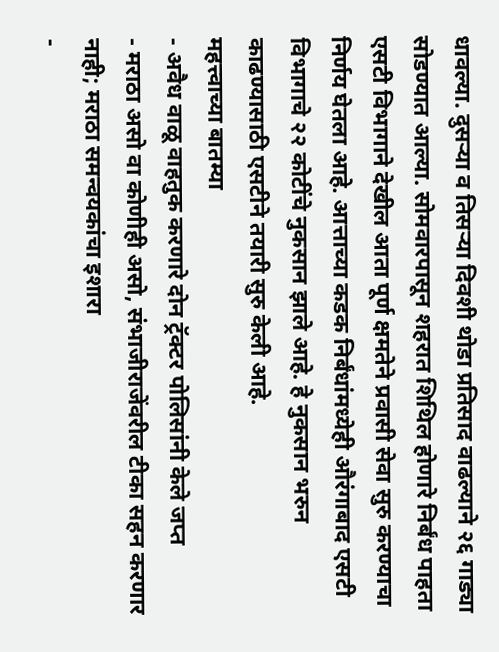धावल्या. दुसऱ्या व तिसऱ्या दिवशी थोडा प्रतिसाद वाढल्याने २६ गाड्या सोडण्यात आल्या. सोमवारपासून शहरात शिथिल होणारे निर्बंध पाहता एसटी विभागाने देखील आता पूर्ण क्षमतेने प्रवासी सेवा सुरु करण्याचा निर्णय घेतला आहे. आत्ताच्या कडक निर्बंधांमध्येही औरंगाबाद एसटी विभागाचे २२ कोटींचे नुकसान झाले आहे. हे नुकसान भरुन काढण्यासाठी एसटीने तयारी सुरु केली आहे.
महत्त्वाच्या बातम्या
- अवैध वाळू वाहतुक करणारे दोन ट्रॅक्टर पोलिसांनी केले जप्त
- मराठा असो वा कोणीही असो, संभाजीराजेंवरील टीका सहन करणार नाही; मराठा समन्वयकांचा इशारा
-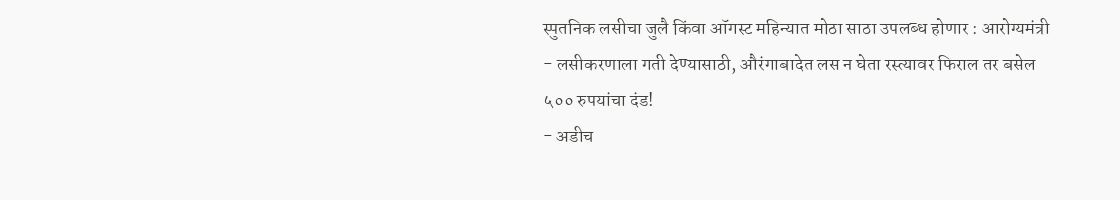स्पुतनिक लसीचा जुलै किंवा ऑगस्ट महिन्यात मोठा साठा उपलब्ध होणार : आरोग्यमंत्री
- लसीकरणाला गती देण्यासाठी, औरंगाबादेत लस न घेता रस्त्यावर फिराल तर बसेल ५०० रुपयांचा दंड!
- अडीच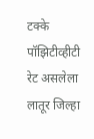टक्के पॉझिटीव्हीटी रेट असलेला लातूर जिल्हा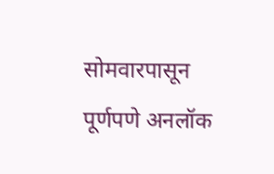सोमवारपासून पूर्णपणे अनलॉक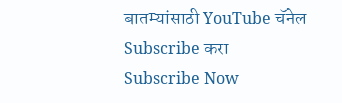बातम्यांसाठी YouTube चॅनेल Subscribe करा
Subscribe Now